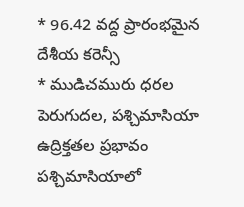* 96.42 వద్ద ప్రారంభమైన దేశీయ కరెన్సీ
* ముడిచమురు ధరల పెరుగుదల, పశ్చిమాసియా ఉద్రిక్తతల ప్రభావం
పశ్చిమాసియాలో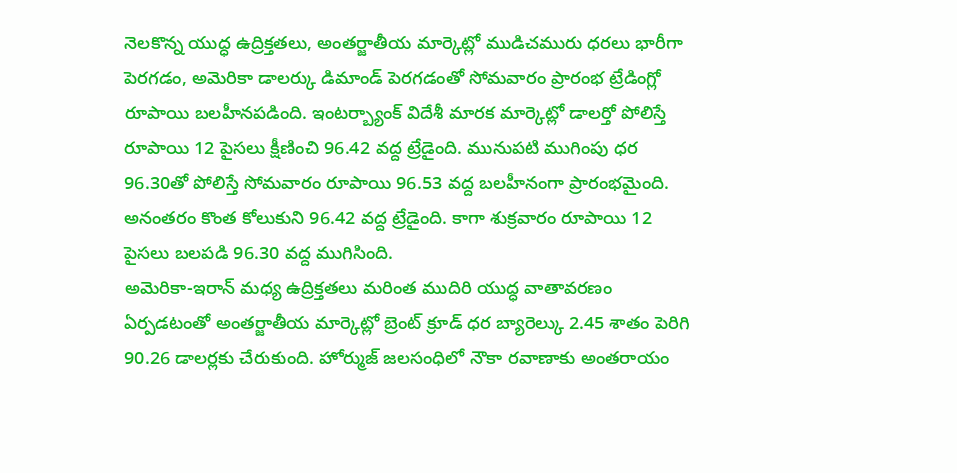నెలకొన్న యుద్ధ ఉద్రిక్తతలు, అంతర్జాతీయ మార్కెట్లో ముడిచమురు ధరలు భారీగా పెరగడం, అమెరికా డాలర్కు డిమాండ్ పెరగడంతో సోమవారం ప్రారంభ ట్రేడింగ్లో రూపాయి బలహీనపడింది. ఇంటర్బ్యాంక్ విదేశీ మారక మార్కెట్లో డాలర్తో పోలిస్తే రూపాయి 12 పైసలు క్షీణించి 96.42 వద్ద ట్రేడైంది. మునుపటి ముగింపు ధర 96.30తో పోలిస్తే సోమవారం రూపాయి 96.53 వద్ద బలహీనంగా ప్రారంభమైంది. అనంతరం కొంత కోలుకుని 96.42 వద్ద ట్రేడైంది. కాగా శుక్రవారం రూపాయి 12 పైసలు బలపడి 96.30 వద్ద ముగిసింది.
అమెరికా-ఇరాన్ మధ్య ఉద్రిక్తతలు మరింత ముదిరి యుద్ధ వాతావరణం ఏర్పడటంతో అంతర్జాతీయ మార్కెట్లో బ్రెంట్ క్రూడ్ ధర బ్యారెల్కు 2.45 శాతం పెరిగి 90.26 డాలర్లకు చేరుకుంది. హోర్ముజ్ జలసంధిలో నౌకా రవాణాకు అంతరాయం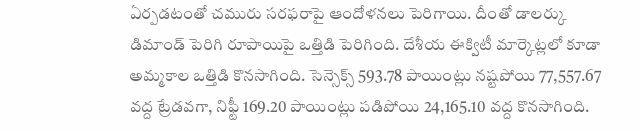ఏర్పడటంతో చమురు సరఫరాపై ఆందోళనలు పెరిగాయి. దీంతో డాలర్కు డిమాండ్ పెరిగి రూపాయిపై ఒత్తిడి పెరిగింది. దేశీయ ఈక్విటీ మార్కెట్లలో కూడా అమ్మకాల ఒత్తిడి కొనసాగింది. సెన్సెక్స్ 593.78 పాయింట్లు నష్టపోయి 77,557.67 వద్ద ట్రేడవగా, నిఫ్టీ 169.20 పాయింట్లు పడిపోయి 24,165.10 వద్ద కొనసాగింది.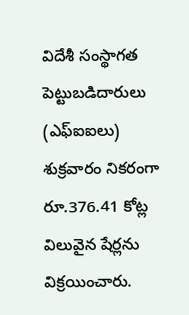విదేశీ సంస్థాగత పెట్టుబడిదారులు (ఎఫ్ఐఐలు) శుక్రవారం నికరంగా రూ.376.41 కోట్ల విలువైన షేర్లను విక్రయించారు.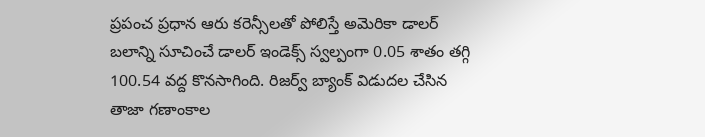ప్రపంచ ప్రధాన ఆరు కరెన్సీలతో పోలిస్తే అమెరికా డాలర్ బలాన్ని సూచించే డాలర్ ఇండెక్స్ స్వల్పంగా 0.05 శాతం తగ్గి 100.54 వద్ద కొనసాగింది. రిజర్వ్ బ్యాంక్ విడుదల చేసిన తాజా గణాంకాల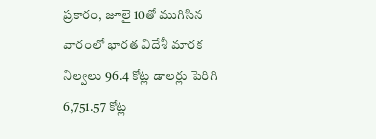ప్రకారం, జూలై 10తో ముగిసిన వారంలో భారత విదేశీ మారక నిల్వలు 96.4 కోట్ల డాలర్లు పెరిగి 6,751.57 కోట్ల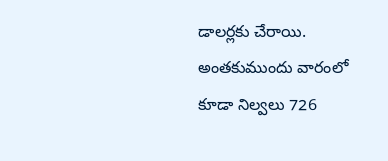డాలర్లకు చేరాయి. అంతకుముందు వారంలో కూడా నిల్వలు 726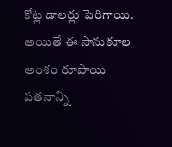కోట్ల డాలర్లు పెరిగాయి. అయితే ఈ సానుకూల అంశం రూపాయి పతనాన్ని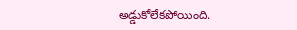అడ్డుకోలేకపోయింది.